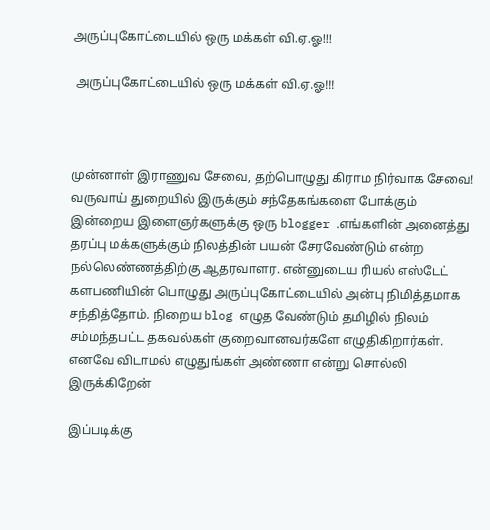அருப்புகோட்டையில் ஒரு மக்கள் வி.ஏ.ஓ!!!

 அருப்புகோட்டையில் ஒரு மக்கள் வி.ஏ.ஓ!!!



முன்னாள் இராணுவ சேவை, தற்பொழுது கிராம நிர்வாக சேவை! வருவாய் துறையில் இருக்கும் சந்தேகங்களை போக்கும் இன்றைய இளைஞர்களுக்கு ஒரு blogger .எங்களின் அனைத்து தரப்பு மக்களுக்கும் நிலத்தின் பயன் சேரவேண்டும் என்ற நல்லெண்ணத்திற்கு ஆதரவாளர. என்னுடைய ரியல் எஸ்டேட் களபணியின் பொழுது அருப்புகோட்டையில் அன்பு நிமித்தமாக சந்தித்தோம். நிறைய blog எழுத வேண்டும் தமிழில் நிலம் சம்மந்தபட்ட தகவல்கள் குறைவானவர்களே எழுதிகிறார்கள். எனவே விடாமல் எழுதுங்கள் அண்ணா என்று சொல்லி இருக்கிறேன்

இப்படிக்கு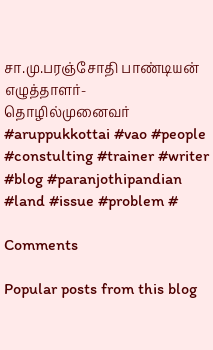சா.மு.பரஞ்சோதி பாண்டியன்
எழுத்தாளர்-தொழில்முனைவர்
#aruppukkottai #vao #people #constulting #trainer #writer #blog #paranjothipandian #land #issue #problem #

Comments

Popular posts from this blog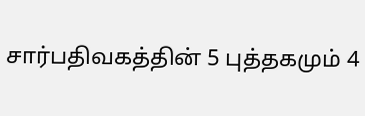சார்பதிவகத்தின் 5 புத்தகமும் 4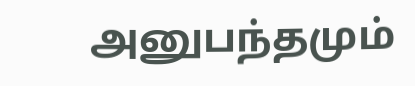அனுபந்தமும்